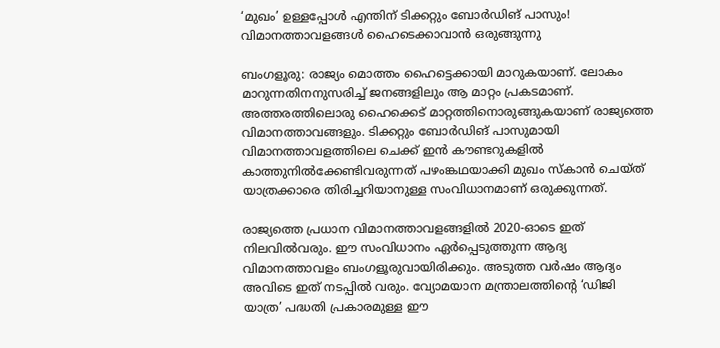‘മുഖം’ ഉള്ളപ്പോള്‍ എന്തിന് ടിക്കറ്റും ബോര്‍ഡിങ് പാസും! വിമാനത്താവളങ്ങള്‍ ഹൈടെക്കാവാൻ ഒരുങ്ങുന്നു

ബംഗളൂരു: രാജ്യം മൊത്തം ഹൈട്ടെക്കായി മാറുകയാണ്. ലോകം മാറുന്നതിനനുസരിച്ച്‌ ജനങ്ങളിലും ആ മാറ്റം പ്രകടമാണ്. അത്തരത്തിലൊരു ഹൈക്കെട് മാറ്റത്തിനൊരുങ്ങുകയാണ് രാജ്യത്തെ വിമാനത്താവങ്ങളും. ടിക്കറ്റും ബോര്‍ഡിങ് പാസുമായി വിമാനത്താവളത്തിലെ ചെക്ക് ഇന്‍ കൗണ്ടറുകളില്‍ കാത്തുനില്‍ക്കേണ്ടിവരുന്നത് പഴംങ്കഥയാക്കി മുഖം സ്‌കാന്‍ ചെയ്ത് യാത്രക്കാരെ തിരിച്ചറിയാനുള്ള സംവിധാനമാണ് ഒരുക്കുന്നത്.

രാജ്യത്തെ പ്രധാന വിമാനത്താവളങ്ങളില്‍ 2020-ഓടെ ഇത് നിലവില്‍വരും. ഈ സംവിധാനം ഏര്‍പ്പെടുത്തുന്ന ആദ്യ വിമാനത്താവളം ബംഗളൂരുവായിരിക്കും. അടുത്ത വര്‍ഷം ആദ്യം അവിടെ ഇത് നടപ്പില്‍ വരും. വ്യോമയാന മന്ത്രാലത്തിന്റെ ‘ഡിജി യാത്ര’ പദ്ധതി പ്രകാരമുള്ള ഈ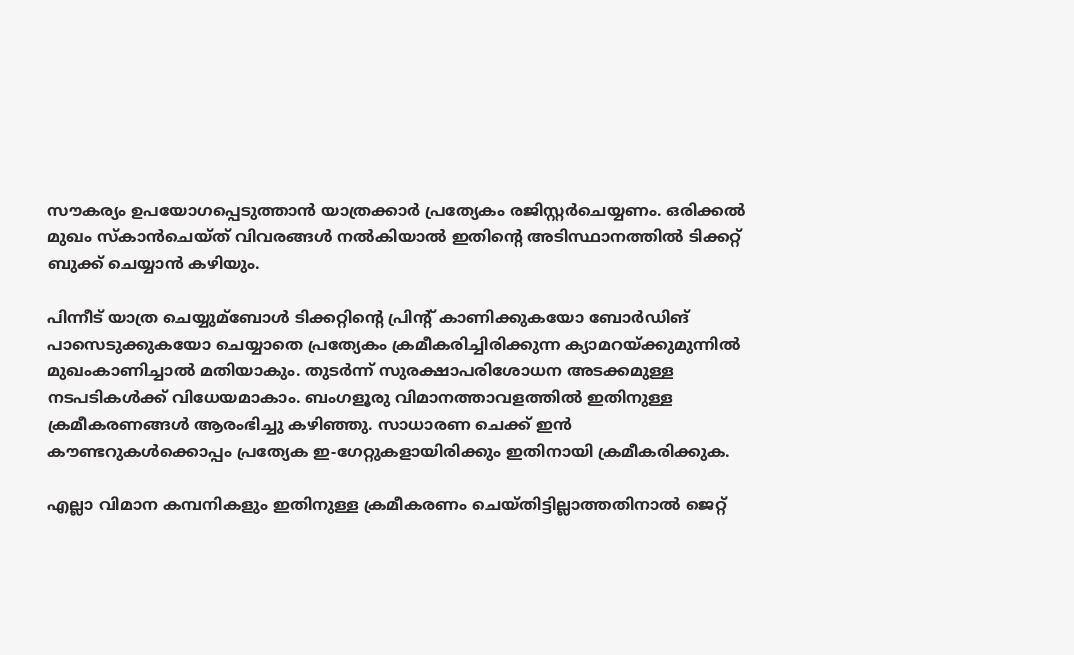സൗകര്യം ഉപയോഗപ്പെടുത്താന്‍ യാത്രക്കാര്‍ പ്രത്യേകം രജിസ്റ്റര്‍ചെയ്യണം. ഒരിക്കല്‍ മുഖം സ്‌കാന്‍ചെയ്ത് വിവരങ്ങള്‍ നല്‍കിയാല്‍ ഇതിന്റെ അടിസ്ഥാനത്തില്‍ ടിക്കറ്റ് ബുക്ക് ചെയ്യാന്‍ കഴിയും.

പിന്നീട് യാത്ര ചെയ്യുമ്ബോള്‍ ടിക്കറ്റിന്റെ പ്രിന്റ് കാണിക്കുകയോ ബോര്‍ഡിങ് പാസെടുക്കുകയോ ചെയ്യാതെ പ്രത്യേകം ക്രമീകരിച്ചിരിക്കുന്ന ക്യാമറയ്ക്കുമുന്നില്‍ മുഖംകാണിച്ചാല്‍ മതിയാകും. തുടര്‍ന്ന് സുരക്ഷാപരിശോധന അടക്കമുള്ള നടപടികള്‍ക്ക് വിധേയമാകാം. ബംഗളൂരു വിമാനത്താവളത്തില്‍ ഇതിനുള്ള ക്രമീകരണങ്ങള്‍ ആരംഭിച്ചു കഴിഞ്ഞു. സാധാരണ ചെക്ക് ഇന്‍ കൗണ്ടറുകള്‍ക്കൊപ്പം പ്രത്യേക ഇ-ഗേറ്റുകളായിരിക്കും ഇതിനായി ക്രമീകരിക്കുക.

എല്ലാ വിമാന കമ്പനികളും ഇതിനുള്ള ക്രമീകരണം ചെയ്തിട്ടില്ലാത്തതിനാല്‍ ജെറ്റ്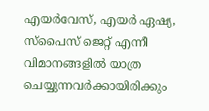എയര്‍വേസ്, എയര്‍ ഏഷ്യ, സ്‌പൈസ് ജെറ്റ് എന്നീ വിമാനങ്ങളില്‍ യാത്ര ചെയ്യുന്നവര്‍ക്കായിരിക്കും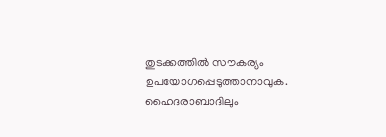തുടക്കത്തില്‍ സൗകര്യം ഉപയോഗപ്പെടുത്താനാവുക. ഹൈദരാബാദിലും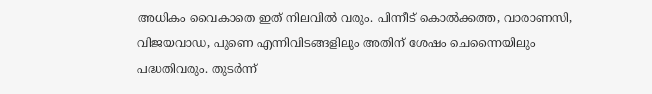അധികം വൈകാതെ ഇത് നിലവില്‍ വരും. പിന്നീട് കൊല്‍ക്കത്ത, വാരാണസി, വിജയവാഡ, പുണെ എന്നിവിടങ്ങളിലും അതിന് ശേഷം ചെന്നൈയിലും പദ്ധതിവരും. തുടര്‍ന്ന്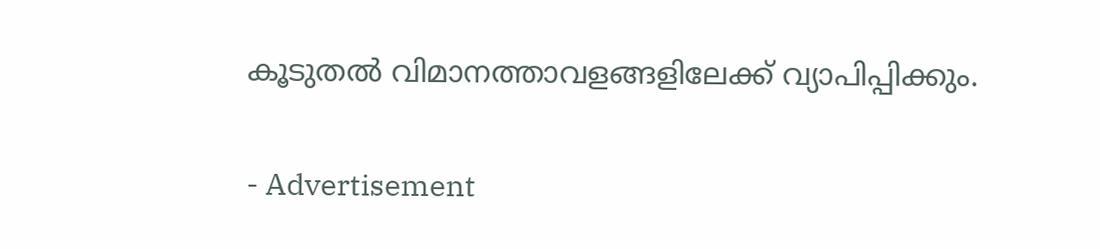കൂടുതല്‍ വിമാനത്താവളങ്ങളിലേക്ക് വ്യാപിപ്പിക്കും.

- Advertisement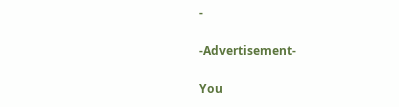-

-Advertisement-

You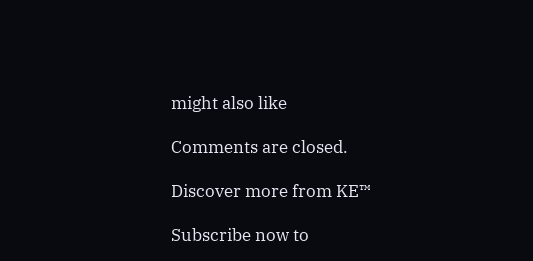might also like

Comments are closed.

Discover more from KE™

Subscribe now to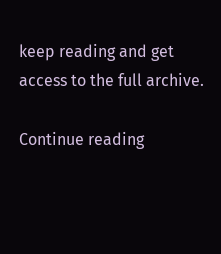keep reading and get access to the full archive.

Continue reading